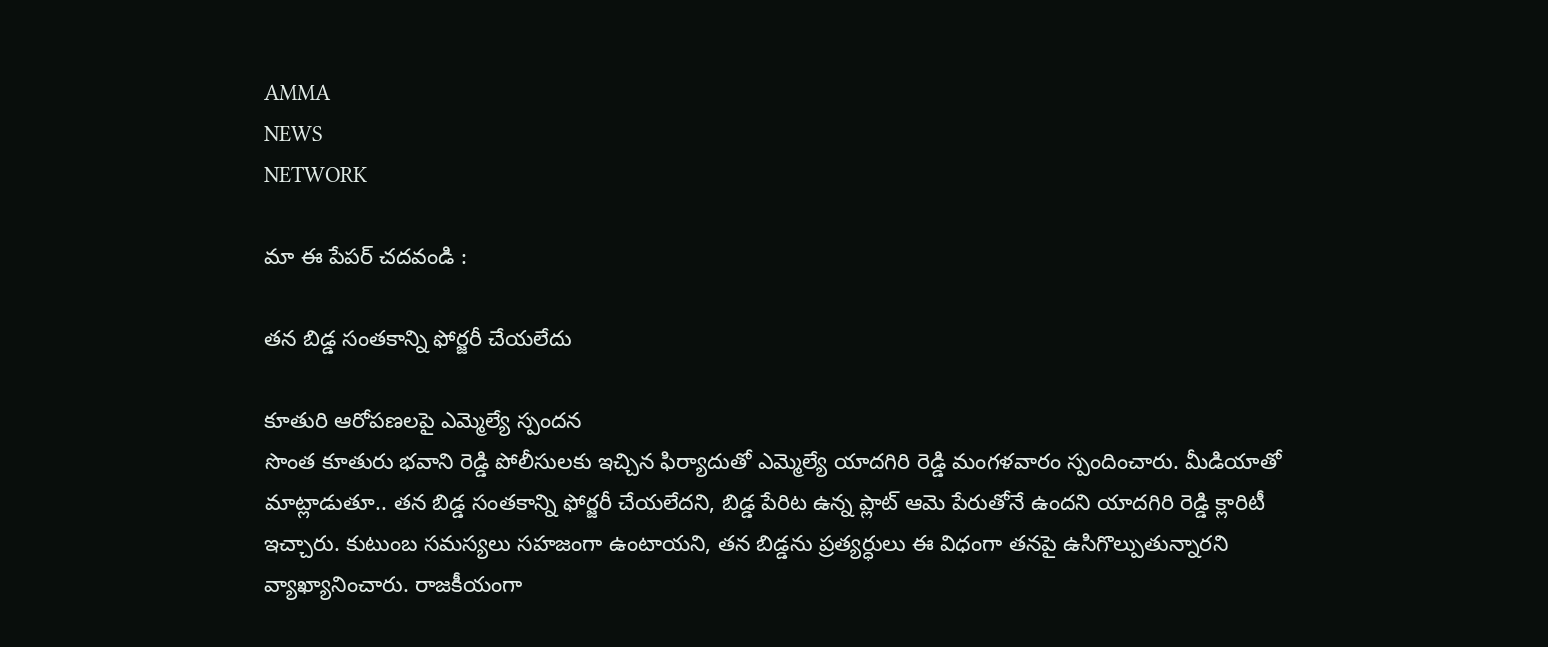AMMA
NEWS
NETWORK

మా ఈ పేపర్ చదవండి :

తన బిడ్డ సంతకాన్ని ఫోర్జరీ చేయలేదు

కూతురి ఆరోపణలపై ఎమ్మెల్యే స్పందన
సొంత కూతురు భవాని రెడ్డి పోలీసులకు ఇచ్చిన ఫిర్యాదుతో ఎమ్మెల్యే యాదగిరి రెడ్డి మంగళవారం స్పందించారు. మీడియాతో మాట్లాడుతూ.. తన బిడ్డ సంతకాన్ని ఫోర్జరీ చేయలేదని, బిడ్డ పేరిట ఉన్న ప్లాట్ ఆమె పేరుతోనే ఉందని యాదగిరి రెడ్డి క్లారిటీ ఇచ్చారు. కుటుంబ సమస్యలు సహజంగా ఉంటాయని, తన బిడ్డను ప్రత్యర్ధులు ఈ విధంగా తనపై ఉసిగొల్పుతున్నారని వ్యాఖ్యానించారు. రాజకీయంగా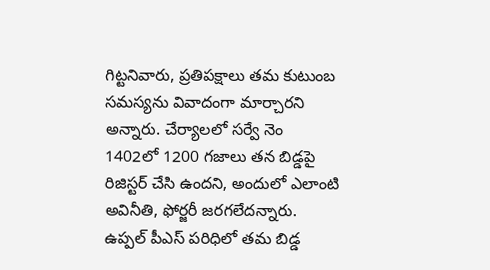గిట్టనివారు, ప్రతిపక్షాలు తమ కుటుంబ సమస్యను వివాదంగా మార్చారని అన్నారు. చేర్యాలలో సర్వే నెం 1402లో 1200 గజాలు తన బిడ్డపై రిజిస్టర్ చేసి ఉందని, అందులో ఎలాంటి అవినీతి, ఫోర్జరీ జరగలేదన్నారు. ఉప్పల్ పీఎస్ పరిధిలో తమ బిడ్డ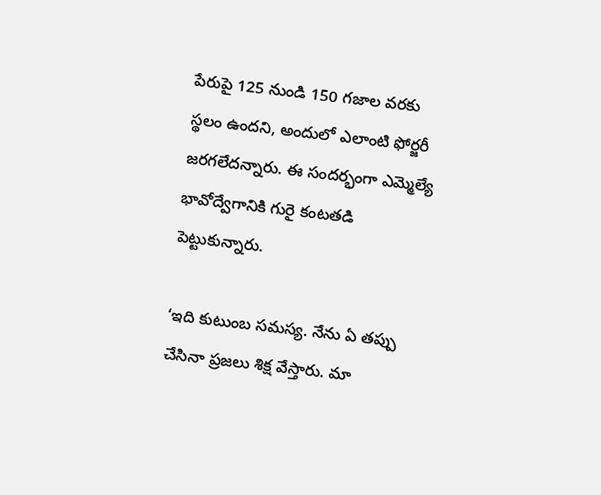పేరుపై 125 నుండి 150 గజాల వరకు స్థలం ఉందని, అందులో ఎలాంటి ఫోర్జరీ జరగలేదన్నారు. ఈ సందర్భంగా ఎమ్మెల్యే భావోద్వేగానికి గురై కంటతడి పెట్టుకున్నారు.

‘ఇది కుటుంబ సమస్య. నేను ఏ తప్పు చేసినా ప్రజలు శిక్ష వేస్తారు. మా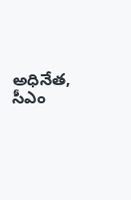అధినేత, సీఎం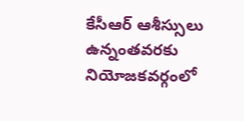కేసీఆర్ ఆశీస్సులు ఉన్నంతవరకు నియోజకవర్గంలో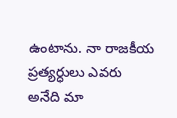ఉంటాను. నా రాజకీయ ప్రత్యర్ధులు ఎవరు అనేది మా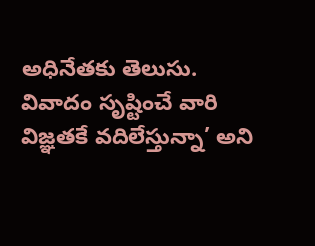అధినేతకు తెలుసు. వివాదం సృష్టించే వారి విజ్ఞతకే వదిలేస్తున్నా’ అని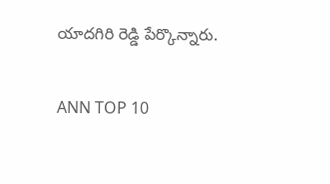యాదగిరి రెడ్డి పేర్కొన్నారు.

ANN TOP 10